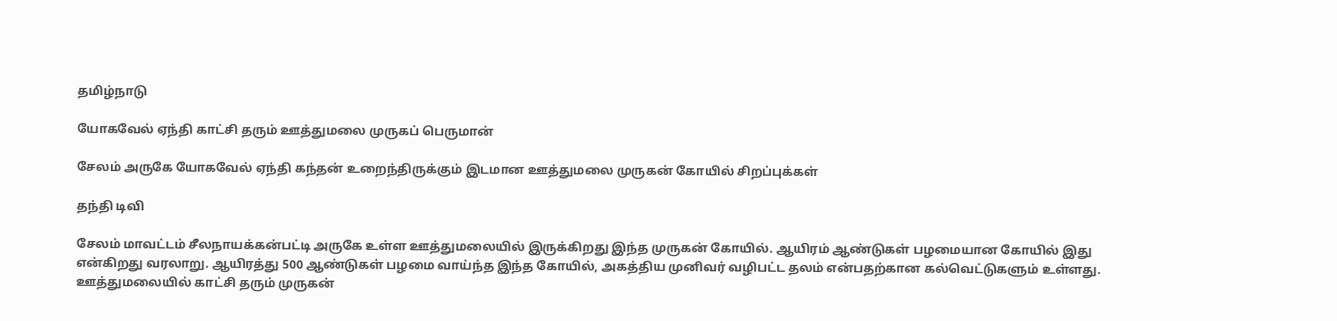தமிழ்நாடு

யோகவேல் ஏந்தி காட்சி தரும் ஊத்துமலை முருகப் பெருமான்

சேலம் அருகே யோகவேல் ஏந்தி கந்தன் உறைந்திருக்கும் இடமான ஊத்துமலை முருகன் கோயில் சிறப்புக்கள்

தந்தி டிவி

சேலம் மாவட்டம் சீலநாயக்கன்பட்டி அருகே உள்ள ஊத்துமலையில் இருக்கிறது இந்த முருகன் கோயில். ஆயிரம் ஆண்டுகள் பழமையான கோயில் இது என்கிறது வரலாறு. ஆயிரத்து 500 ஆண்டுகள் பழமை வாய்ந்த இந்த கோயில், அகத்திய முனிவர் வழிபட்ட தலம் என்பதற்கான கல்வெட்டுகளும் உள்ளது. ஊத்துமலையில் காட்சி தரும் முருகன்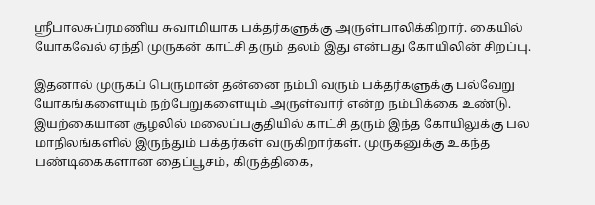ஸ்ரீபாலசுப்ரமணிய சுவாமியாக பக்தர்களுக்கு அருள்பாலிக்கிறார். கையில் யோகவேல் ஏந்தி முருகன் காட்சி தரும் தலம் இது என்பது கோயிலின் சிறப்பு.

இதனால் முருகப் பெருமான் தன்னை நம்பி வரும் பக்தர்களுக்கு பல்வேறு யோகங்களையும் நற்பேறுகளையும் அருள்வார் என்ற நம்பிக்கை உண்டு. இயற்கையான சூழலில் மலைப்பகுதியில் காட்சி தரும் இந்த கோயிலுக்கு பல மாநிலங்களில் இருந்தும் பக்தர்கள் வருகிறார்கள். முருகனுக்கு உகந்த பண்டிகைகளான தைப்பூசம், கிருத்திகை,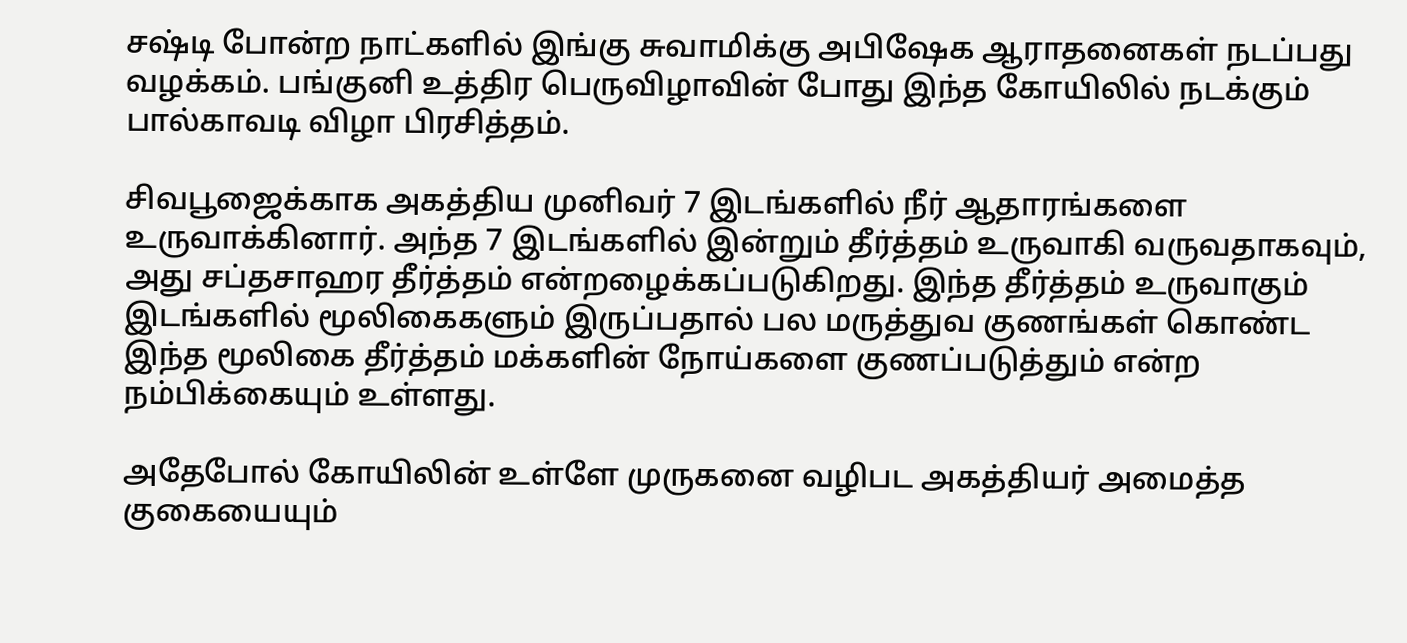சஷ்டி போன்ற நாட்களில் இங்கு சுவாமிக்கு அபிஷேக ஆராதனைகள் நடப்பது வழக்கம். பங்குனி உத்திர பெருவிழாவின் போது இந்த கோயிலில் நடக்கும் பால்காவடி விழா பிரசித்தம்.

சிவபூஜைக்காக அகத்திய முனிவர் 7 இடங்களில் நீர் ஆதாரங்களை உருவாக்கினார். அந்த 7 இடங்களில் இன்றும் தீர்த்தம் உருவாகி வருவதாகவும், அது சப்தசாஹர தீர்த்தம் என்றழைக்கப்படுகிறது. இந்த தீர்த்தம் உருவாகும் இடங்களில் மூலிகைகளும் இருப்பதால் பல மருத்துவ குணங்கள் கொண்ட இந்த மூலிகை தீர்த்தம் மக்களின் நோய்களை குணப்படுத்தும் என்ற நம்பிக்கையும் உள்ளது.

அதேபோல் கோயிலின் உள்ளே முருகனை வழிபட அகத்தியர் அமைத்த குகையையும்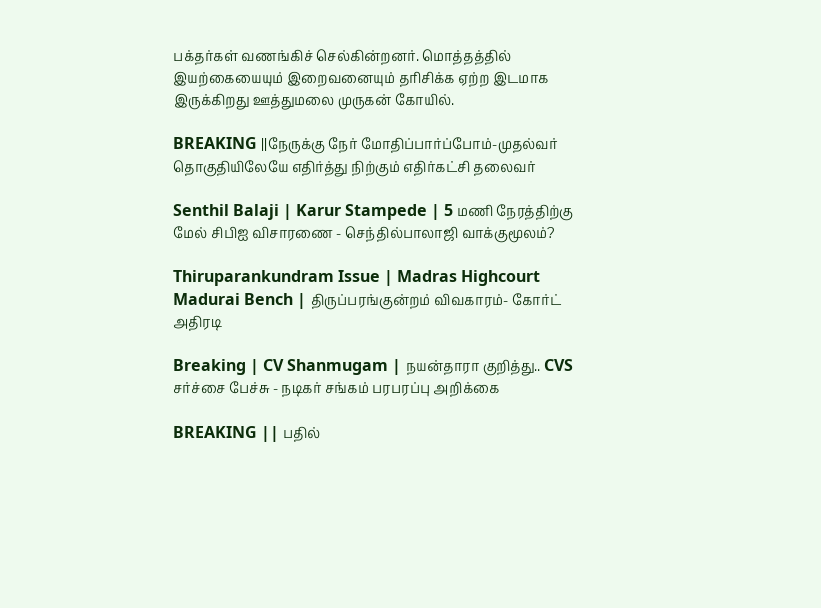பக்தர்கள் வணங்கிச் செல்கின்றனர். மொத்தத்தில் இயற்கையையும் இறைவனையும் தரிசிக்க ஏற்ற இடமாக இருக்கிறது ஊத்துமலை முருகன் கோயில்.

BREAKING ||நேருக்கு நேர் மோதிப்பார்ப்போம்-முதல்வர் தொகுதியிலேயே எதிர்த்து நிற்கும் எதிர்கட்சி தலைவர்

Senthil Balaji | Karur Stampede | 5 மணி நேரத்திற்கு மேல் சிபிஐ விசாரணை - செந்தில்பாலாஜி வாக்குமூலம்?

Thiruparankundram Issue | Madras Highcourt Madurai Bench | திருப்பரங்குன்றம் விவகாரம்- கோர்ட் அதிரடி

Breaking | CV Shanmugam | நயன்தாரா குறித்து.. CVS சர்ச்சை பேச்சு - நடிகர் சங்கம் பரபரப்பு அறிக்கை

BREAKING || பதில்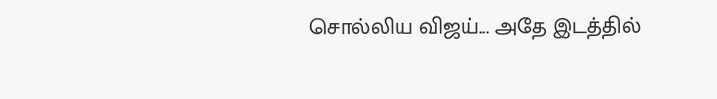சொல்லிய விஜய்... அதே இடத்தில்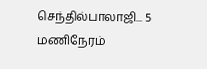செந்தில்பாலாஜி... 5 மணிநேரம்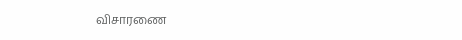விசாரணை